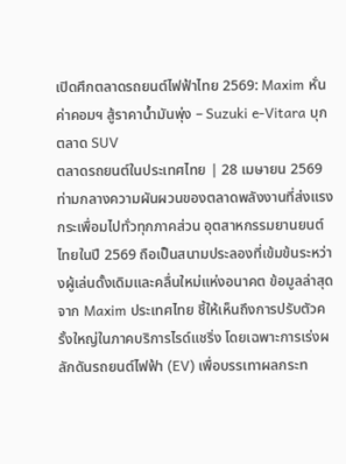เปิดศึกตลาดรถยนต์ไฟฟ้าไทย 2569: Maxim หั่นค่าคอมฯ สู้ราคาน้ำมันพุ่ง – Suzuki e-Vitara บุกตลาด SUV
ตลาดรถยนต์ในประเทศไทย | 28 เมษายน 2569
ท่ามกลางความผันผวนของตลาดพลังงานที่ส่งแรงกระเพื่อมไปทั่วทุกภาคส่วน อุตสาหกรรมยานยนต์ไทยในปี 2569 ถือเป็นสนามประลองที่เข้มข้นระหว่างผู้เล่นดั้งเดิมและคลื่นใหม่แห่งอนาคต ข้อมูลล่าสุดจาก Maxim ประเทศไทย ชี้ให้เห็นถึงการปรับตัวครั้งใหญ่ในภาคบริการไรด์แชริ่ง โดยเฉพาะการเร่งผลักดันรถยนต์ไฟฟ้า (EV) เพื่อบรรเทาผลกระท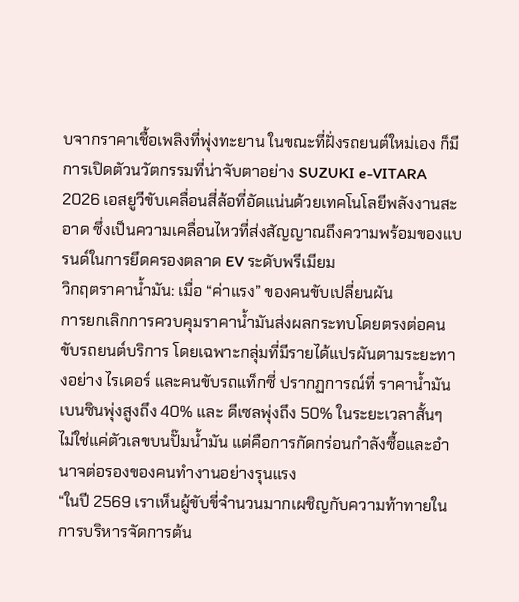บจากราคาเชื้อเพลิงที่พุ่งทะยาน ในขณะที่ฝั่งรถยนต์ใหม่เอง ก็มีการเปิดตัวนวัตกรรมที่น่าจับตาอย่าง SUZUKI e-VITARA 2026 เอสยูวีขับเคลื่อนสี่ล้อที่อัดแน่นด้วยเทคโนโลยีพลังงานสะอาด ซึ่งเป็นความเคลื่อนไหวที่ส่งสัญญาณถึงความพร้อมของแบรนด์ในการยึดครองตลาด EV ระดับพรีเมียม
วิกฤตราคาน้ำมัน: เมื่อ “ค่าแรง” ของคนขับเปลี่ยนผัน
การยกเลิกการควบคุมราคาน้ำมันส่งผลกระทบโดยตรงต่อคนขับรถยนต์บริการ โดยเฉพาะกลุ่มที่มีรายได้แปรผันตามระยะทางอย่าง ไรเดอร์ และคนขับรถแท็กซี่ ปรากฏการณ์ที่ ราคาน้ำมันเบนซินพุ่งสูงถึง 40% และ ดีเซลพุ่งถึง 50% ในระยะเวลาสั้นๆ ไม่ใช่แค่ตัวเลขบนปั๊มน้ำมัน แต่คือการกัดกร่อนกำลังซื้อและอำนาจต่อรองของคนทำงานอย่างรุนแรง
“ในปี 2569 เราเห็นผู้ขับขี่จำนวนมากเผชิญกับความท้าทายในการบริหารจัดการต้น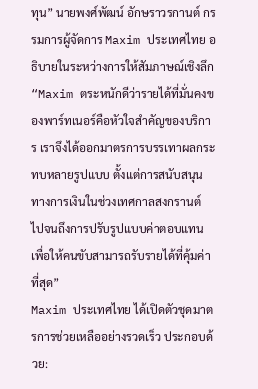ทุน” นายพงศ์พัฒน์ อักษราวรกานต์ กรรมการผู้จัดการ Maxim ประเทศไทย อธิบายในระหว่างการให้สัมภาษณ์เชิงลึก “Maxim ตระหนักดีว่ารายได้ที่มั่นคงของพาร์ทเนอร์คือหัวใจสำคัญของบริการ เราจึงได้ออกมาตรการบรรเทาผลกระทบหลายรูปแบบ ตั้งแต่การสนับสนุนทางการเงินในช่วงเทศกาลสงกรานต์ ไปจนถึงการปรับรูปแบบค่าตอบแทนเพื่อให้คนขับสามารถรับรายได้ที่คุ้มค่าที่สุด”
Maxim ประเทศไทย ได้เปิดตัวชุดมาตรการช่วยเหลืออย่างรวดเร็ว ประกอบด้วย: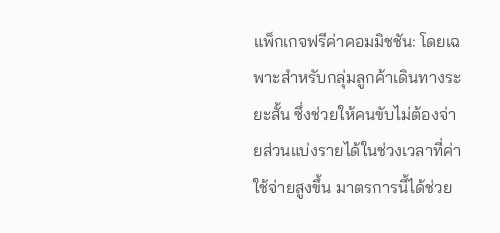แพ็กเกจฟรีค่าคอมมิชชัน: โดยเฉพาะสำหรับกลุ่มลูกค้าเดินทางระยะสั้น ซึ่งช่วยให้คนขับไม่ต้องจ่ายส่วนแบ่งรายได้ในช่วงเวลาที่ค่าใช้จ่ายสูงขึ้น มาตรการนี้ได้ช่วย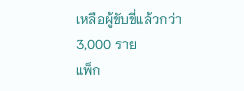เหลือผู้ขับขี่แล้วกว่า 3,000 ราย
แพ็ก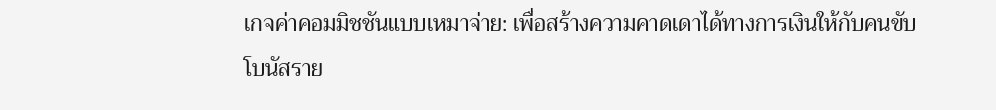เกจค่าคอมมิชชันแบบเหมาจ่าย: เพื่อสร้างความคาดเดาได้ทางการเงินให้กับคนขับ
โบนัสราย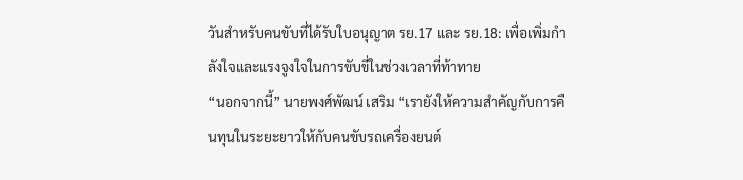วันสำหรับคนขับที่ได้รับใบอนุญาต รย.17 และ รย.18: เพื่อเพิ่มกำลังใจและแรงจูงใจในการขับขี่ในช่วงเวลาที่ท้าทาย
“นอกจากนี้” นายพงศ์พัฒน์ เสริม “เรายังให้ความสำคัญกับการคืนทุนในระยะยาวให้กับคนขับรถเครื่องยนต์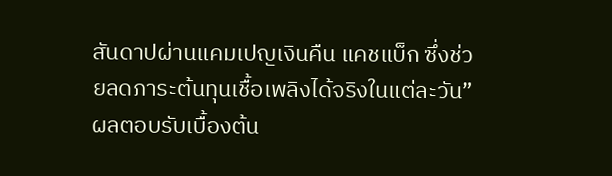สันดาปผ่านแคมเปญเงินคืน แคชแบ็ก ซึ่งช่วยลดภาระต้นทุนเชื้อเพลิงได้จริงในแต่ละวัน” ผลตอบรับเบื้องต้น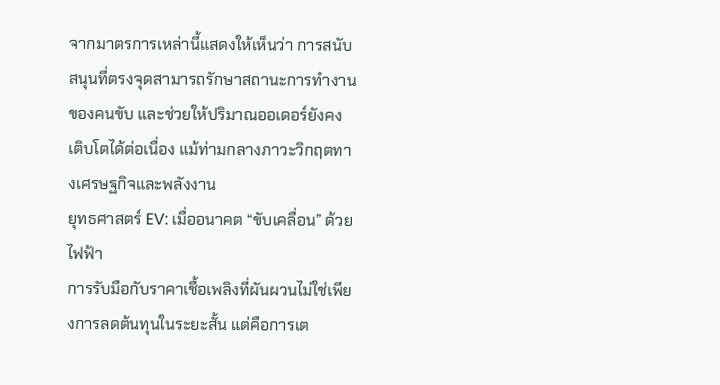จากมาตรการเหล่านี้แสดงให้เห็นว่า การสนับสนุนที่ตรงจุดสามารถรักษาสถานะการทำงานของคนขับ และช่วยให้ปริมาณออเดอร์ยังคงเติบโตได้ต่อเนื่อง แม้ท่ามกลางภาวะวิกฤตทางเศรษฐกิจและพลังงาน
ยุทธศาสตร์ EV: เมื่ออนาคต “ขับเคลื่อน” ด้วยไฟฟ้า
การรับมือกับราคาเชื้อเพลิงที่ผันผวนไม่ใช่เพียงการลดต้นทุนในระยะสั้น แต่คือการเต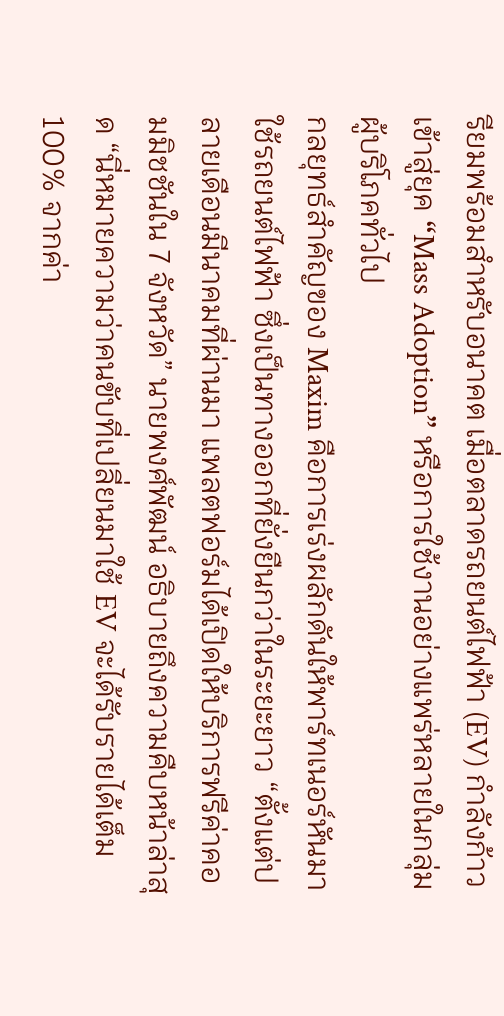รียมพร้อมสำหรับอนาคต เมื่อตลาดรถยนต์ไฟฟ้า (EV) กำลังก้าวเข้าสู่ยุค “Mass Adoption” หรือการใช้งานอย่างแพร่หลายในกลุ่มผู้บริโภคทั่วไป
กลยุทธ์สำคัญของ Maxim คือการเร่งผลักดันให้พาร์ทเนอร์หันมาใช้รถยนต์ไฟฟ้า ซึ่งเป็นทางออกที่ยั่งยืนกว่าในระยะยาว “ตั้งแต่ปลายเดือนมีนาคมที่ผ่านมา แพลตฟอร์มได้เปิดให้บริการฟรีค่าคอมมิชชันใน 7 จังหวัด” นายพงศ์พัฒน์ อธิบายถึงความคืบหน้าล่าสุด “นี่หมายความว่าคนขับที่เปลี่ยนมาใช้ EV จะได้รับรายได้เต็ม 100% จากค่า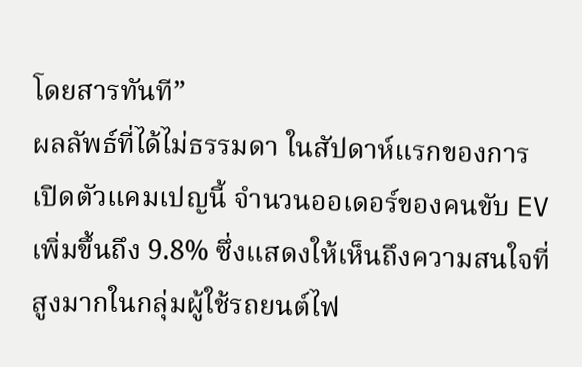โดยสารทันที”
ผลลัพธ์ที่ได้ไม่ธรรมดา ในสัปดาห์แรกของการเปิดตัวแคมเปญนี้ จำนวนออเดอร์ของคนขับ EV เพิ่มขึ้นถึง 9.8% ซึ่งแสดงให้เห็นถึงความสนใจที่สูงมากในกลุ่มผู้ใช้รถยนต์ไฟ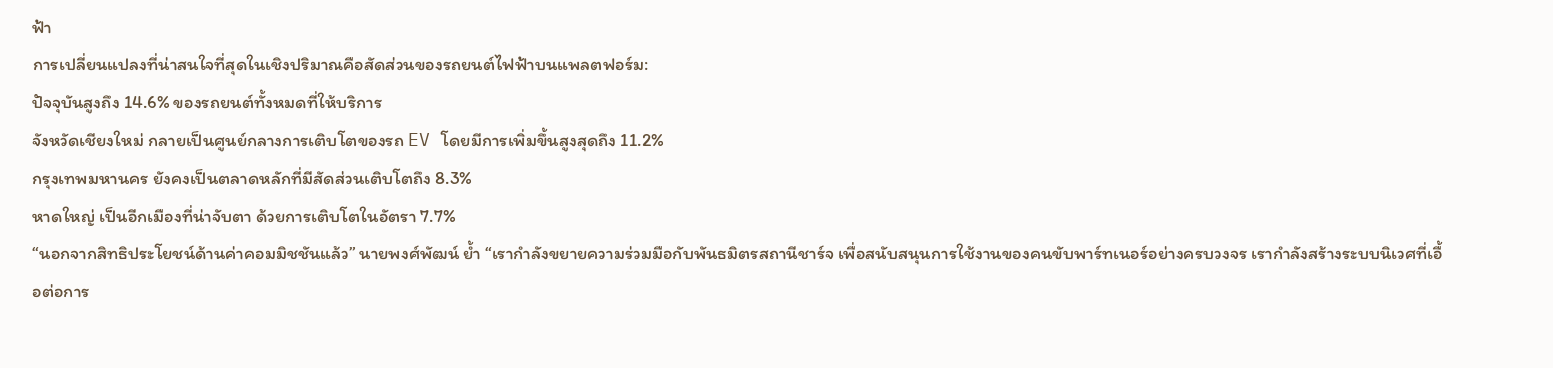ฟ้า
การเปลี่ยนแปลงที่น่าสนใจที่สุดในเชิงปริมาณคือสัดส่วนของรถยนต์ไฟฟ้าบนแพลตฟอร์ม:
ปัจจุบันสูงถึง 14.6% ของรถยนต์ทั้งหมดที่ให้บริการ
จังหวัดเชียงใหม่ กลายเป็นศูนย์กลางการเติบโตของรถ EV โดยมีการเพิ่มขึ้นสูงสุดถึง 11.2%
กรุงเทพมหานคร ยังคงเป็นตลาดหลักที่มีสัดส่วนเติบโตถึง 8.3%
หาดใหญ่ เป็นอีกเมืองที่น่าจับตา ด้วยการเติบโตในอัตรา 7.7%
“นอกจากสิทธิประโยชน์ด้านค่าคอมมิชชันแล้ว” นายพงศ์พัฒน์ ย้ำ “เรากำลังขยายความร่วมมือกับพันธมิตรสถานีชาร์จ เพื่อสนับสนุนการใช้งานของคนขับพาร์ทเนอร์อย่างครบวงจร เรากำลังสร้างระบบนิเวศที่เอื้อต่อการ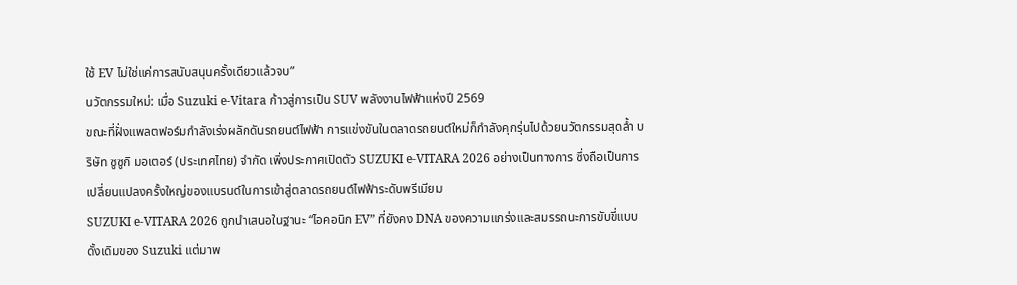ใช้ EV ไม่ใช่แค่การสนับสนุนครั้งเดียวแล้วจบ”
นวัตกรรมใหม่: เมื่อ Suzuki e-Vitara ก้าวสู่การเป็น SUV พลังงานไฟฟ้าแห่งปี 2569
ขณะที่ฝั่งแพลตฟอร์มกำลังเร่งผลักดันรถยนต์ไฟฟ้า การแข่งขันในตลาดรถยนต์ใหม่ก็กำลังคุกรุ่นไปด้วยนวัตกรรมสุดล้ำ บริษัท ซูซูกิ มอเตอร์ (ประเทศไทย) จำกัด เพิ่งประกาศเปิดตัว SUZUKI e-VITARA 2026 อย่างเป็นทางการ ซึ่งถือเป็นการเปลี่ยนแปลงครั้งใหญ่ของแบรนด์ในการเข้าสู่ตลาดรถยนต์ไฟฟ้าระดับพรีเมียม
SUZUKI e-VITARA 2026 ถูกนำเสนอในฐานะ “ไอคอนิก EV” ที่ยังคง DNA ของความแกร่งและสมรรถนะการขับขี่แบบดั้งเดิมของ Suzuki แต่มาพ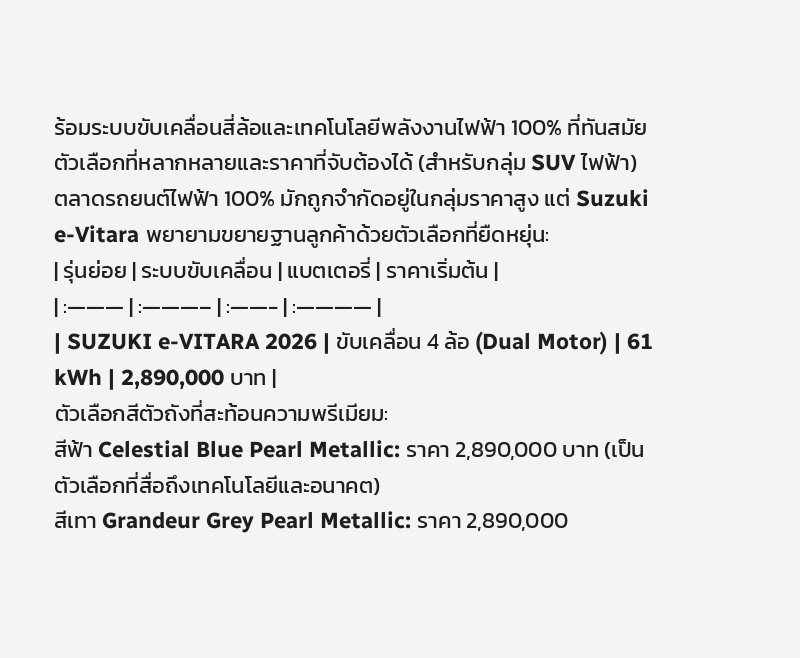ร้อมระบบขับเคลื่อนสี่ล้อและเทคโนโลยีพลังงานไฟฟ้า 100% ที่ทันสมัย
ตัวเลือกที่หลากหลายและราคาที่จับต้องได้ (สำหรับกลุ่ม SUV ไฟฟ้า)
ตลาดรถยนต์ไฟฟ้า 100% มักถูกจำกัดอยู่ในกลุ่มราคาสูง แต่ Suzuki e-Vitara พยายามขยายฐานลูกค้าด้วยตัวเลือกที่ยืดหยุ่น:
| รุ่นย่อย | ระบบขับเคลื่อน | แบตเตอรี่ | ราคาเริ่มต้น |
| :——— | :———– | :——- | :———— |
| SUZUKI e-VITARA 2026 | ขับเคลื่อน 4 ล้อ (Dual Motor) | 61 kWh | 2,890,000 บาท |
ตัวเลือกสีตัวถังที่สะท้อนความพรีเมียม:
สีฟ้า Celestial Blue Pearl Metallic: ราคา 2,890,000 บาท (เป็นตัวเลือกที่สื่อถึงเทคโนโลยีและอนาคต)
สีเทา Grandeur Grey Pearl Metallic: ราคา 2,890,000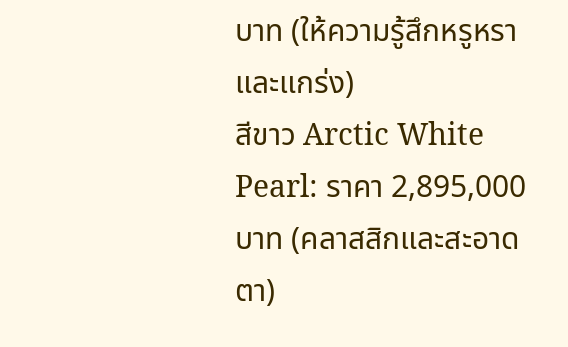บาท (ให้ความรู้สึกหรูหราและแกร่ง)
สีขาว Arctic White Pearl: ราคา 2,895,000 บาท (คลาสสิกและสะอาดตา)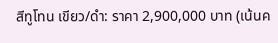สีทูโทน เขียว/ดำ: ราคา 2,900,000 บาท (เน้นค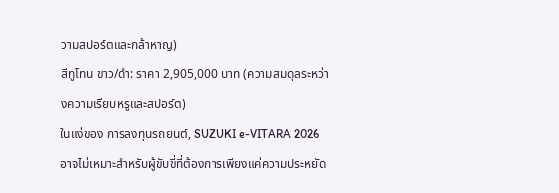วามสปอร์ตและกล้าหาญ)
สีทูโทน ขาว/ดำ: ราคา 2,905,000 บาท (ความสมดุลระหว่างความเรียบหรูและสปอร์ต)
ในแง่ของ การลงทุนรถยนต์, SUZUKI e-VITARA 2026 อาจไม่เหมาะสำหรับผู้ขับขี่ที่ต้องการเพียงแค่ความประหยัด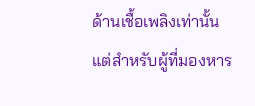ด้านเชื้อเพลิงเท่านั้น แต่สำหรับผู้ที่มองหาร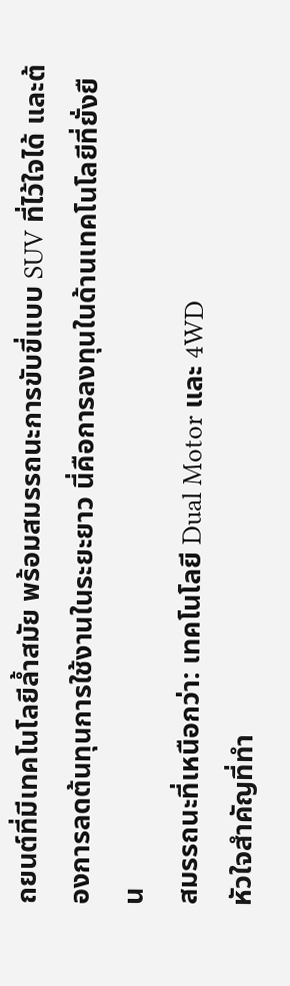ถยนต์ที่มีเทคโนโลยีล้ำสมัย พร้อมสมรรถนะการขับขี่แบบ SUV ที่ไว้ใจได้ และต้องการลดต้นทุนการใช้งานในระยะยาว นี่คือการลงทุนในด้านเทคโนโลยีที่ยั่งยืน
สมรรถนะที่เหนือกว่า: เทคโนโลยี Dual Motor และ 4WD
หัวใจสำคัญที่ทำ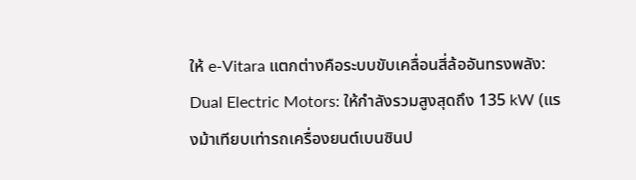ให้ e-Vitara แตกต่างคือระบบขับเคลื่อนสี่ล้ออันทรงพลัง:
Dual Electric Motors: ให้กำลังรวมสูงสุดถึง 135 kW (แรงม้าเทียบเท่ารถเครื่องยนต์เบนซินป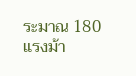ระมาณ 180 แรงม้า